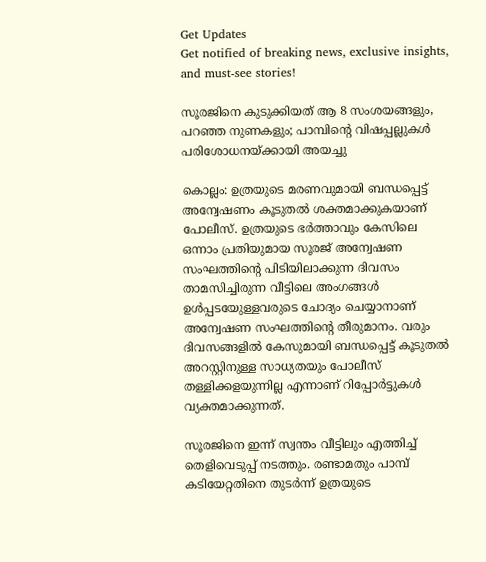Get Updates
Get notified of breaking news, exclusive insights, and must-see stories!

സൂരജിനെ കുടുക്കിയത് ആ 8 സംശയങ്ങളും, പറഞ്ഞ നുണകളും; പാമ്പിന്‍റെ വിഷപ്പല്ലുകള്‍ പരിശോധനയ്ക്കായി അയച്ചു

കൊല്ലം: ഉത്രയുടെ മരണവുമായി ബന്ധപ്പെട്ട് അന്വേഷണം കൂടുതല്‍ ശക്തമാക്കുകയാണ് പോലീസ്. ഉത്രയുടെ ഭര്‍ത്താവും കേസിലെ ഒന്നാം പ്രതിയുമായ സൂരജ് അന്വേഷണ സംഘത്തിന്‍റെ പിടിയിലാക്കുന്ന ദിവസം താമസിച്ചിരുന്ന വീട്ടിലെ അംഗങ്ങള്‍ ഉള്‍പ്പടയേുള്ളവരുടെ ചോദ്യം ചെയ്യാനാണ് അന്വേഷണ സംഘത്തിന്‍റെ തീരുമാനം. വരും ദിവസങ്ങളില്‍ കേസുമായി ബന്ധപ്പെട്ട് കൂടുതല്‍ അറസ്റ്റിനുള്ള സാധ്യതയും പോലീസ് തള്ളിക്കളയുന്നില്ല എന്നാണ് റിപ്പോര്‍ട്ടുകള്‍ വ്യക്തമാക്കുന്നത്.

സൂരജിനെ ഇന്ന് സ്വന്തം വീട്ടിലും എത്തിച്ച് തെളിവെടുപ്പ് നടത്തും. രണ്ടാമതും പാമ്പ് കടിയേറ്റതിനെ തുടര്‍ന്ന് ഉത്രയുടെ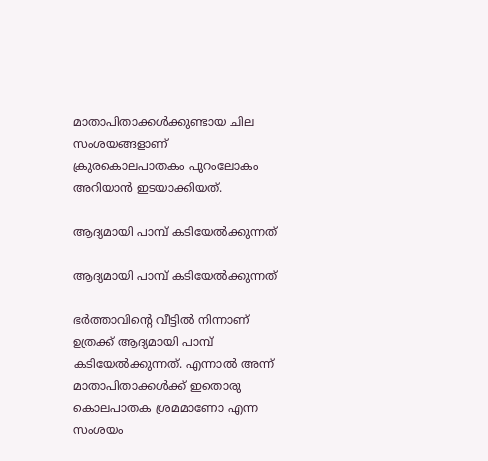മാതാപിതാക്കള്‍ക്കുണ്ടായ ചില സംശയങ്ങളാണ് ക്രുരകൊലപാതകം പുറംലോകം അറിയാന്‍ ഇടയാക്കിയത്.

ആദ്യമായി പാമ്പ് കടിയേല്‍ക്കുന്നത്

ആദ്യമായി പാമ്പ് കടിയേല്‍ക്കുന്നത്

ഭര്‍ത്താവിന്‍റെ വീട്ടില്‍ നിന്നാണ് ഉത്രക്ക് ആദ്യമായി പാമ്പ് കടിയേല്‍ക്കുന്നത്. എന്നാല്‍ അന്ന് മാതാപിതാക്കള്‍ക്ക് ഇതൊരു കൊലപാതക ശ്രമമാണോ എന്ന സംശയം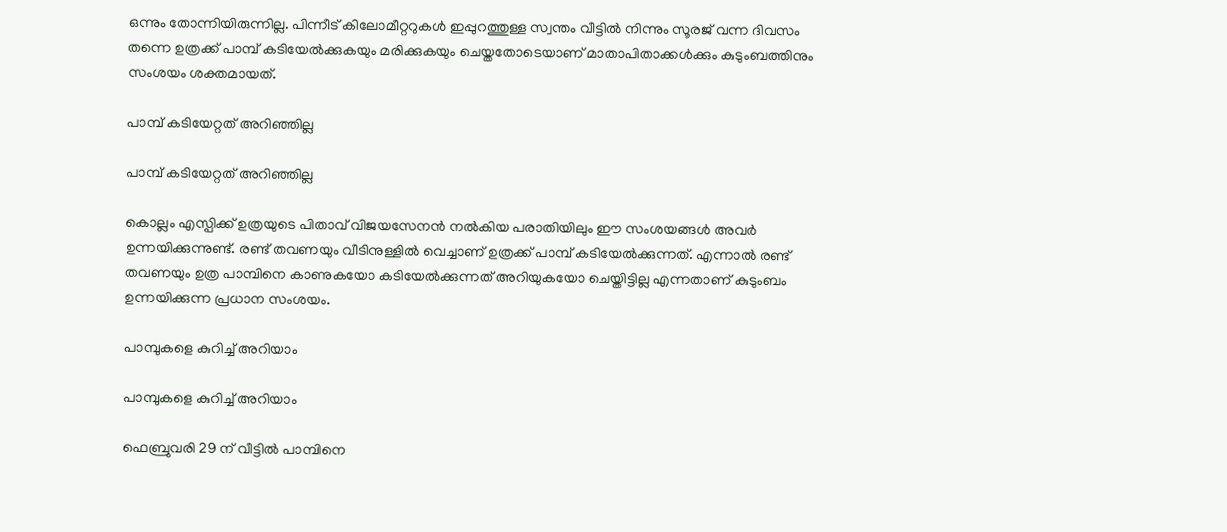ഒന്നും തോന്നിയിരുന്നില്ല. പിന്നീട് കിലോമീറ്ററുകള്‍ ഇപ്പുറത്തുള്ള സ്വന്തം വീട്ടില്‍ നിന്നും സൂരജ് വന്ന ദിവസം തന്നെ ഉത്രക്ക് പാമ്പ് കടിയേല്‍ക്കുകയും മരിക്കുകയും ചെയ്തതോടെയാണ് മാതാപിതാക്കള്‍ക്കും കുടുംബത്തിനും സംശയം ശക്തമായത്.

പാമ്പ് കടിയേറ്റത് അറിഞ്ഞില്ല

പാമ്പ് കടിയേറ്റത് അറിഞ്ഞില്ല

കൊല്ലം എസ്പിക്ക് ഉത്രയുടെ പിതാവ് വിജയസേനന്‍ നല്‍കിയ പരാതിയിലും ഈ സംശയങ്ങള്‍ അവര്‍ ഉന്നയിക്കുന്നുണ്ട്. രണ്ട് തവണയും വീടിനുള്ളില്‍ വെച്ചാണ് ഉത്രക്ക് പാമ്പ് കടിയേല്‍ക്കുന്നത്. എന്നാല്‍ രണ്ട് തവണയും ഉത്ര പാമ്പിനെ കാണുകയോ കടിയേല്‍ക്കുന്നത് അറിയുകയോ ചെയ്തിട്ടില്ല എന്നതാണ് കുടുംബം ഉന്നയിക്കുന്ന പ്രധാന സംശയം.

പാമ്പുകളെ കുറിച്ച് അറിയാം

പാമ്പുകളെ കുറിച്ച് അറിയാം

ഫെബ്രുവരി 29 ന് വീട്ടില്‍ പാമ്പിനെ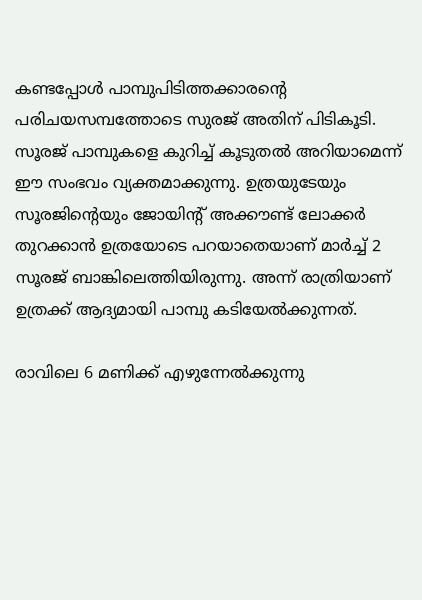കണ്ടപ്പോള്‍ പാമ്പുപിടിത്തക്കാരന്‍റെ പരിചയസമ്പത്തോടെ സുരജ് അതിന് പിടികൂടി. സൂരജ് പാമ്പുകളെ കുറിച്ച് കൂടുതല്‍ അറിയാമെന്ന് ഈ സംഭവം വ്യക്തമാക്കുന്നു. ഉത്രയുടേയും സൂരജിന്‍റെയും ജോയിന്‍റ് അക്കൗണ്ട് ലോക്കര്‍ തുറക്കാന്‍ ഉത്രയോടെ പറയാതെയാണ് മാര്‍ച്ച് 2 സൂരജ് ബാങ്കിലെത്തിയിരുന്നു. അന്ന് രാത്രിയാണ് ഉത്രക്ക് ആദ്യമായി പാമ്പു കടിയേല്‍ക്കുന്നത്.

രാവിലെ 6 മണിക്ക് എഴുന്നേല്‍ക്കുന്നു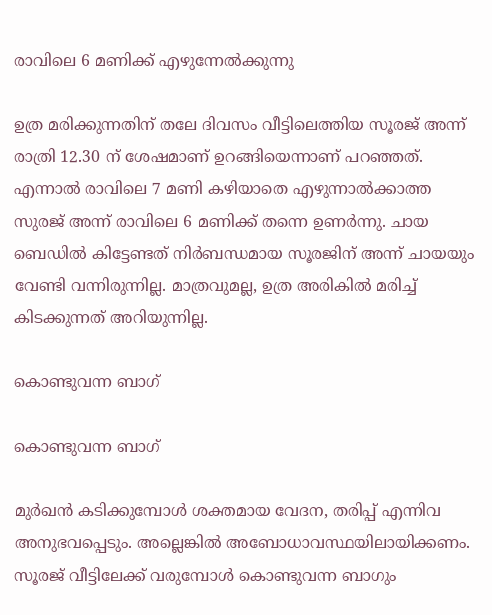രാവിലെ 6 മണിക്ക് എഴുന്നേല്‍ക്കുന്നു

ഉത്ര മരിക്കുന്നതിന് തലേ ദിവസം വീട്ടിലെത്തിയ സൂരജ് അന്ന് രാത്രി 12.30 ന് ശേഷമാണ് ഉറങ്ങിയെന്നാണ് പറഞ്ഞത്. എന്നാല്‍ രാവിലെ 7 മണി കഴിയാതെ എഴുന്നാല്‍ക്കാത്ത സുരജ് അന്ന് രാവിലെ 6 മണിക്ക് തന്നെ ഉണര്‍ന്നു. ചായ ബെഡില്‍ കിട്ടേണ്ടത് നിര്‍ബന്ധമായ സൂരജിന് അന്ന് ചായയും വേണ്ടി വന്നിരുന്നില്ല. മാത്രവുമല്ല, ഉത്ര അരികില്‍ മരിച്ച് കിടക്കുന്നത് അറിയുന്നില്ല.

കൊണ്ടുവന്ന ബാഗ്

കൊണ്ടുവന്ന ബാഗ്

മുര്‍ഖന്‍ കടിക്കുമ്പോള്‍ ശക്തമായ വേദന, തരിപ്പ് എന്നിവ അനുഭവപ്പെടും. അല്ലെങ്കില്‍ അബോധാവസ്ഥയിലായിക്കണം. സൂരജ് വീട്ടിലേക്ക് വരുമ്പോള്‍ കൊണ്ടുവന്ന ബാഗും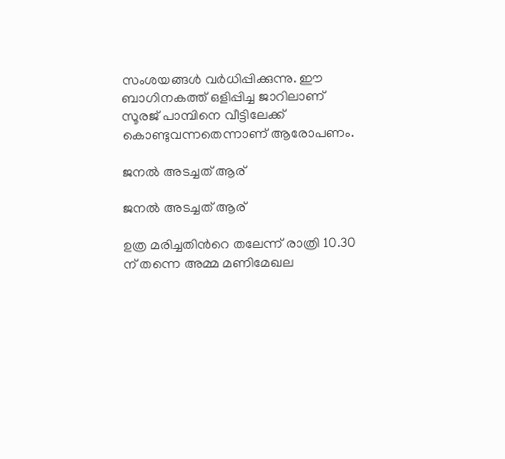സംശയങ്ങള്‍ വര്‍ധിപ്പിക്കുന്നു. ഈ ബാഗിനകത്ത് ഒളിപ്പിച്ച ജാറിലാണ് സൂരജ് പാമ്പിനെ വീട്ടിലേക്ക് കൊണ്ടുവന്നതെന്നാണ് ആരോപണം.

ജനല്‍ അടച്ചത് ആര്

ജനല്‍ അടച്ചത് ആര്

ഉത്ര മരിച്ചതിന്‍റെ തലേന്ന് രാത്രി 10.30 ന് തന്നെ അമ്മ മണിമേഖല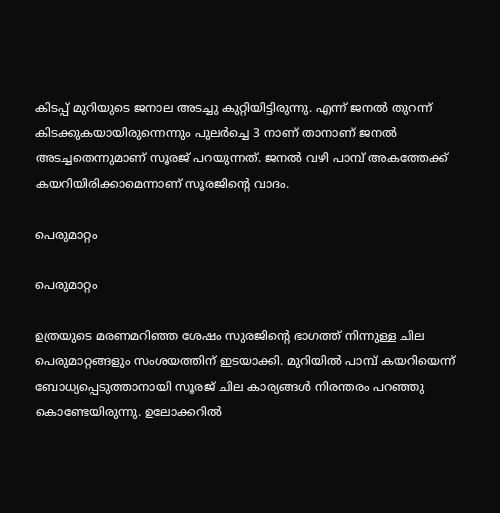കിടപ്പ് മുറിയുടെ ജനാല അടച്ചു കുറ്റിയിട്ടിരുന്നു. എന്ന് ജനല്‍ തുറന്ന് കിടക്കുകയായിരുന്നെന്നും പുലര്‍ച്ചെ 3 നാണ് താനാണ് ജനല്‍ അടച്ചതെന്നുമാണ് സൂരജ് പറയുന്നത്. ജനല്‍ വഴി പാമ്പ് അകത്തേക്ക് കയറിയിരിക്കാമെന്നാണ് സൂരജിന്‍റെ വാദം.

പെരുമാറ്റം

പെരുമാറ്റം

ഉത്രയുടെ മരണമറിഞ്ഞ ശേഷം സുരജിന്‍റെ ഭാഗത്ത് നിന്നുള്ള ചില പെരുമാറ്റങ്ങളും സംശയത്തിന് ഇടയാക്കി. മുറിയില്‍ പാമ്പ് കയറിയെന്ന് ബോധ്യപ്പെടുത്താനായി സൂരജ് ചില കാര്യങ്ങള്‍ നിരന്തരം പറഞ്ഞു കൊണ്ടേയിരുന്നു. ഉലോക്കറില്‍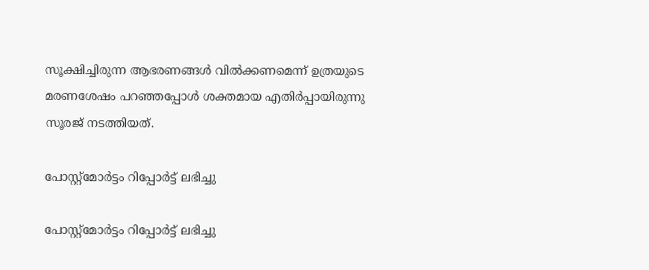സൂക്ഷിച്ചിരുന്ന ആഭരണങ്ങള്‍ വില്‍ക്കണമെന്ന് ഉത്രയുടെ മരണശേഷം പറഞ്ഞപ്പോള്‍ ശക്തമായ എതിര്‍പ്പായിരുന്നു സൂരജ് നടത്തിയത്.

പോസ്റ്റ്മോര്‍ട്ടം റിപ്പോര്‍ട്ട് ലഭിച്ചു

പോസ്റ്റ്മോര്‍ട്ടം റിപ്പോര്‍ട്ട് ലഭിച്ചു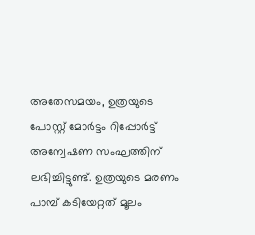അതേസമയം, ഉത്രയുടെ പോസ്റ്റ് മോര്‍ട്ടം റിപ്പോര്‍ട്ട് അന്വേഷണ സംഘത്തിന് ലഭിച്ചിട്ടുണ്ട്. ഉത്രയുടെ മരണം പാമ്പ് കടിയേറ്റത് മൂലം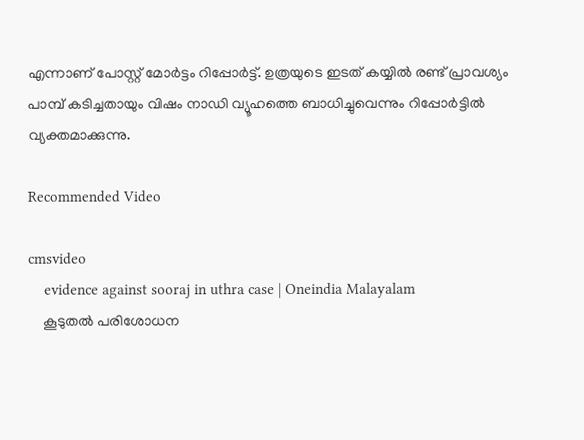എന്നാണ് പോസ്റ്റ് മോര്‍ട്ടം റിപ്പോര്‍ട്ട്. ഉത്രയുടെ ഇടത് കയ്യില്‍ രണ്ട് പ്രാവശ്യം പാമ്പ് കടിച്ചതായും വിഷം നാഡി വ്യൂഹത്തെ ബാധിച്ചുവെന്നും റിപ്പോര്‍ട്ടില്‍ വ്യക്തമാക്കുന്നു.

Recommended Video

cmsvideo
    evidence against sooraj in uthra case | Oneindia Malayalam
    കൂടുതല്‍ പരിശോധന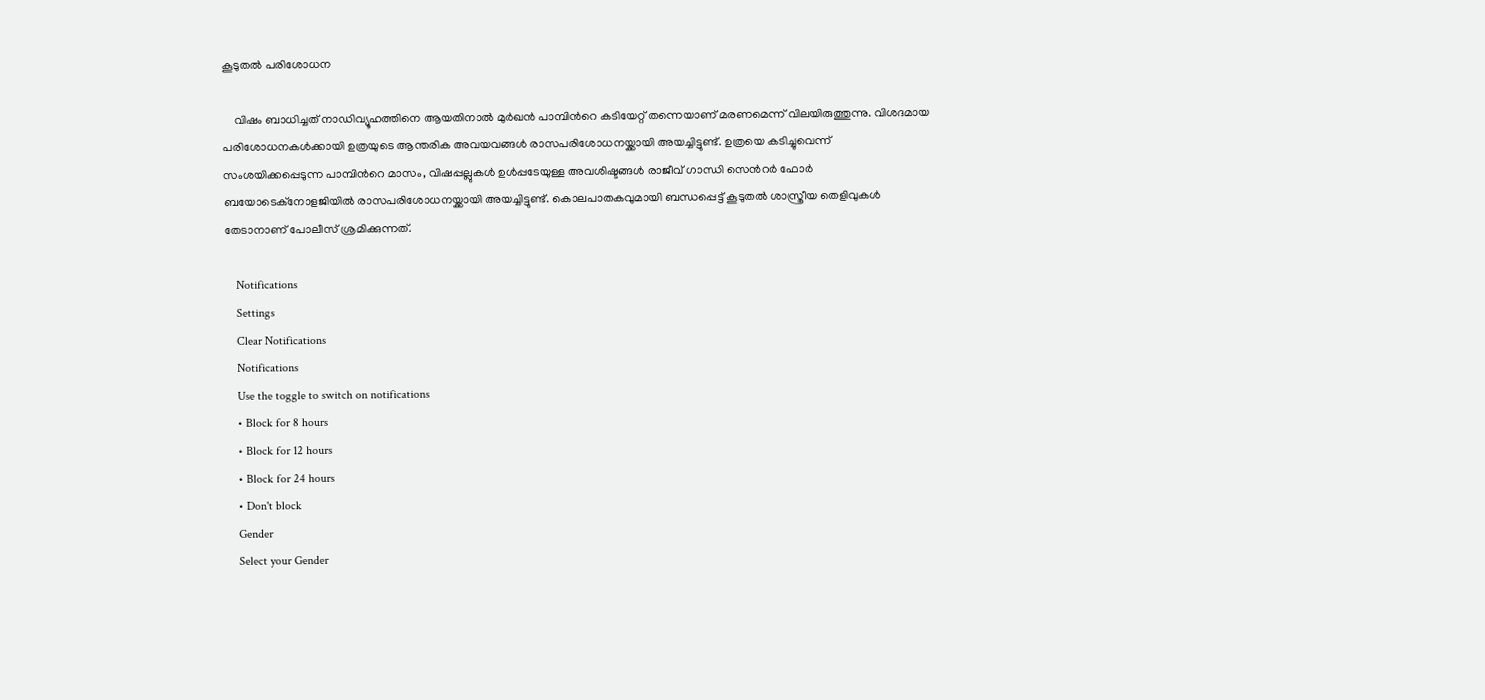കൂടുതല്‍ പരിശോധന

    വിഷം ബാധിച്ചത് നാഡിവ്യൂഹത്തിനെ ആയതിനാല്‍ മുര്‍ഖന്‍ പാമ്പിന്‍റെ കടിയേറ്റ് തന്നെയാണ് മരണമെന്ന് വിലയിരുത്തുന്നു. വിശദമായ പരിശോധനകള്‍ക്കായി ഉത്രയുടെ ആന്തരിക അവയവങ്ങള്‍ രാസപരിശോധനയ്ക്കായി അയച്ചിട്ടുണ്ട്. ഉത്രയെ കടിച്ചുവെന്ന് സംശയിക്കപ്പെടുന്ന പാമ്പിന്‍റെ മാസം, വിഷപ്പല്ലുകള്‍ ഉള്‍പ്പടേയുള്ള അവശിഷ്ടങ്ങള്‍ രാജീവ് ഗാന്ധി സെന്‍റര്‍ ഫോര്‍ ബയോടെക്നോളജിയില്‍ രാസപരിശോധനയ്ക്കായി അയച്ചിട്ടുണ്ട്. കൊലപാതകവുമായി ബന്ധപ്പെട്ട് കൂടുതല്‍ ശാസ്ത്രീയ തെളിവുകള്‍ തേടാനാണ് പോലീസ് ശ്രമിക്കുന്നത്.

    Notifications
    Settings
    Clear Notifications
    Notifications
    Use the toggle to switch on notifications
    • Block for 8 hours
    • Block for 12 hours
    • Block for 24 hours
    • Don't block
    Gender
    Select your Gender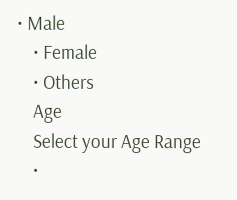• Male
    • Female
    • Others
    Age
    Select your Age Range
    •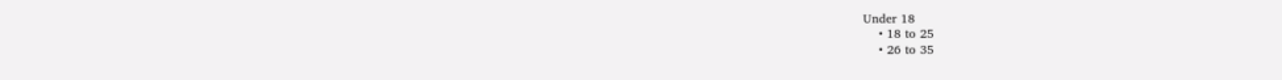Under 18
    • 18 to 25
    • 26 to 35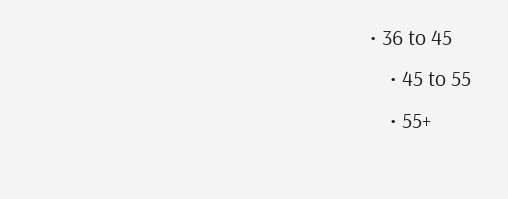• 36 to 45
    • 45 to 55
    • 55+